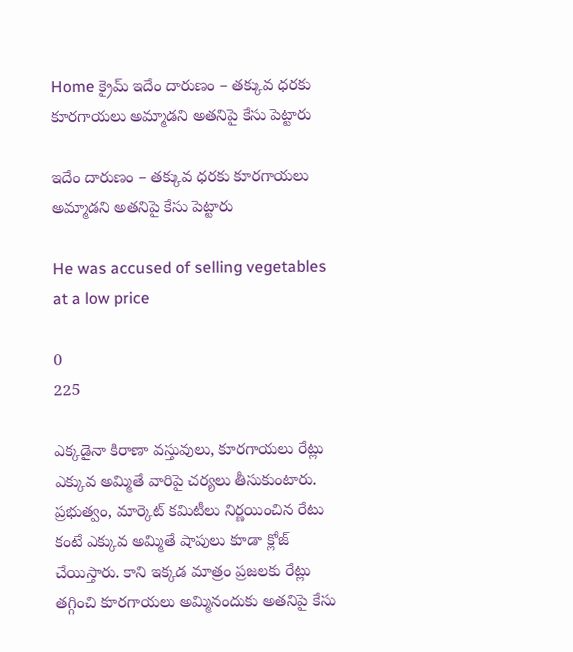Home క్రైమ్ ఇదేం దారుణం – తక్కువ ధరకు కూరగాయలు అమ్మాడని అతనిపై కేసు పెట్టారు

ఇదేం దారుణం – తక్కువ ధరకు కూరగాయలు అమ్మాడని అతనిపై కేసు పెట్టారు

He was accused of selling vegetables at a low price

0
225

ఎక్కడైనా కిరాణా వస్తువులు, కూరగాయలు రేట్లు ఎక్కువ అమ్మితే వారిపై చర్యలు తీసుకుంటారు. ప్రభుత్వం, మార్కెట్ కమిటీలు నిర్ణయించిన రేటు కంటే ఎక్కువ అమ్మితే షాపులు కూడా క్లోజ్ చేయిస్తారు. కాని ఇక్కడ మాత్రం ప్రజలకు రేట్లు తగ్గించి కూరగాయలు అమ్మినందుకు అతనిపై కేసు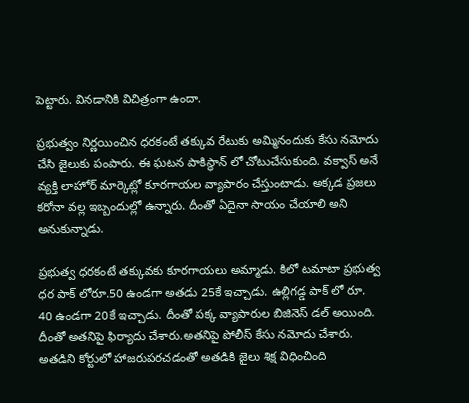పెట్టారు. వినడానికి విచిత్రంగా ఉందా.

ప్రభుత్వం నిర్ణయించిన ధరకంటే తక్కువ రేటుకు అమ్మినందుకు కేసు నమోదు చేసి జైలుకు పంపారు. ఈ ఘటన పాకిస్థాన్ లో చోటుచేసుకుంది. వక్వాస్ అనే వ్యక్తి లాహోర్ మార్కెట్లో కూరగాయల వ్యాపారం చేస్తుంటాడు. అక్కడ ప్రజలు కరోనా వల్ల ఇబ్బందుల్లో ఉన్నారు. దీంతో ఏదైనా సాయం చేయాలి అని అనుకున్నాడు.

ప్రభుత్వ ధరకంటే తక్కువకు కూరగాయలు అమ్మాడు. కిలో టమాటా ప్రభుత్వ ధర పాక్ లోరూ.50 ఉండగా అతడు 25కే ఇచ్చాడు. ఉల్లిగడ్డ పాక్ లో రూ. 40 ఉండగా 20కే ఇచ్చాడు. దీంతో పక్క వ్యాపారుల బిజినెస్ డల్ అయింది. దీంతో అతనిపై ఫిర్యాదు చేశారు.అతనిపై పోలీస్ కేసు నమోదు చేశారు. అతడిని కోర్టులో హాజరుపరచడంతో అతడికి జైలు శిక్ష విధించింది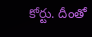కోర్టు. దీంతో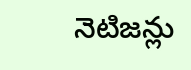నెటిజన్లు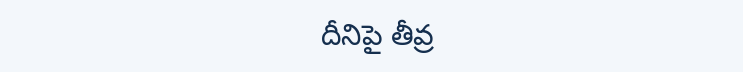దీనిపై తీవ్ర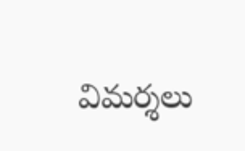విమర్శలు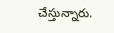చేస్తున్నారు.